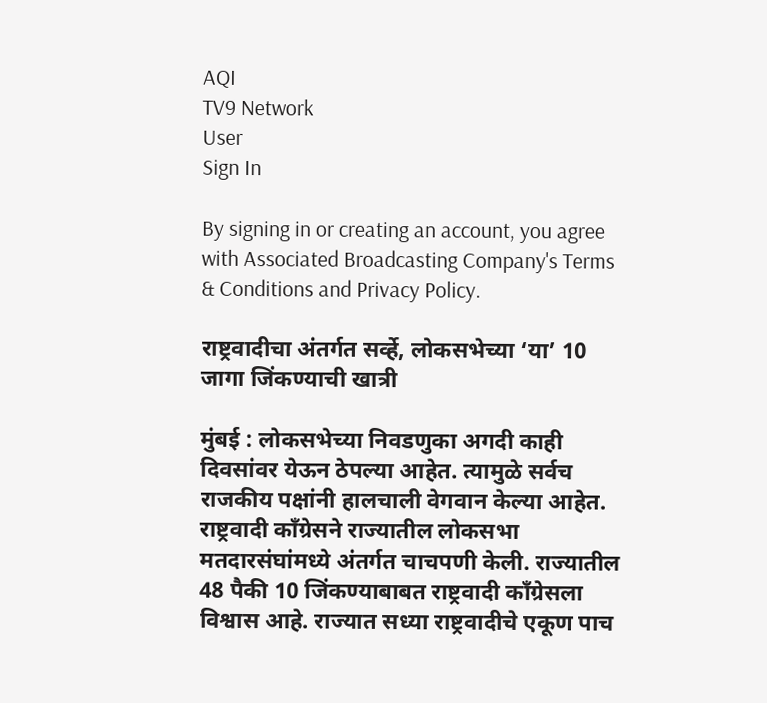AQI
TV9 Network
User
Sign In

By signing in or creating an account, you agree with Associated Broadcasting Company's Terms & Conditions and Privacy Policy.

राष्ट्रवादीचा अंतर्गत सर्व्हे, लोकसभेच्या ‘या’ 10 जागा जिंकण्याची खात्री

मुंबई : लोकसभेच्या निवडणुका अगदी काही दिवसांवर येऊन ठेपल्या आहेत. त्यामुळे सर्वच राजकीय पक्षांनी हालचाली वेगवान केल्या आहेत. राष्ट्रवादी काँग्रेसने राज्यातील लोकसभा मतदारसंघांमध्ये अंतर्गत चाचपणी केली. राज्यातील 48 पैकी 10 जिंकण्याबाबत राष्ट्रवादी काँग्रेसला विश्वास आहे. राज्यात सध्या राष्ट्रवादीचे एकूण पाच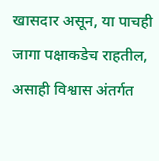खासदार असून, या पाचही जागा पक्षाकडेच राहतील, असाही विश्वास अंतर्गत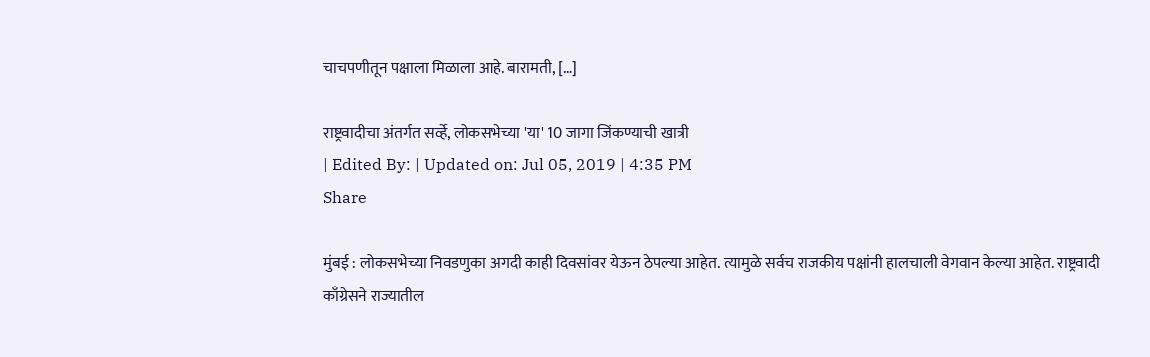चाचपणीतून पक्षाला मिळाला आहे. बारामती, […]

राष्ट्रवादीचा अंतर्गत सर्व्हे, लोकसभेच्या 'या' 10 जागा जिंकण्याची खात्री
| Edited By: | Updated on: Jul 05, 2019 | 4:35 PM
Share

मुंबई : लोकसभेच्या निवडणुका अगदी काही दिवसांवर येऊन ठेपल्या आहेत. त्यामुळे सर्वच राजकीय पक्षांनी हालचाली वेगवान केल्या आहेत. राष्ट्रवादी काँग्रेसने राज्यातील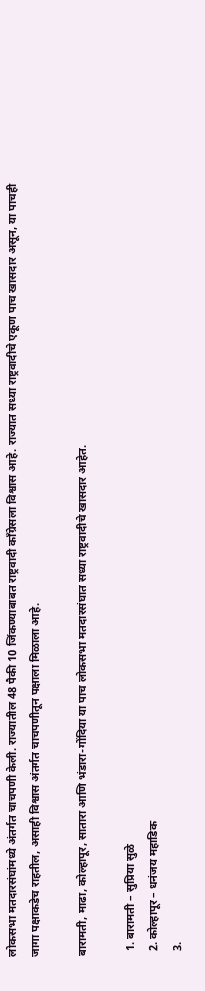लोकसभा मतदारसंघांमध्ये अंतर्गत चाचपणी केली. राज्यातील 48 पैकी 10 जिंकण्याबाबत राष्ट्रवादी काँग्रेसला विश्वास आहे. राज्यात सध्या राष्ट्रवादीचे एकूण पाच खासदार असून, या पाचही जागा पक्षाकडेच राहतील, असाही विश्वास अंतर्गत चाचपणीतून पक्षाला मिळाला आहे.

बारामती, माढा, कोल्हापूर, सातारा आणि भंडारा-गोंदिया या पाच लोकसभा मतदारसंघात सध्या राष्ट्रवादीचे खासदार आहेत.

  1. बारामती – सुप्रिया सुळे
  2. कोल्हापूर – धनंजय महाडिक
  3.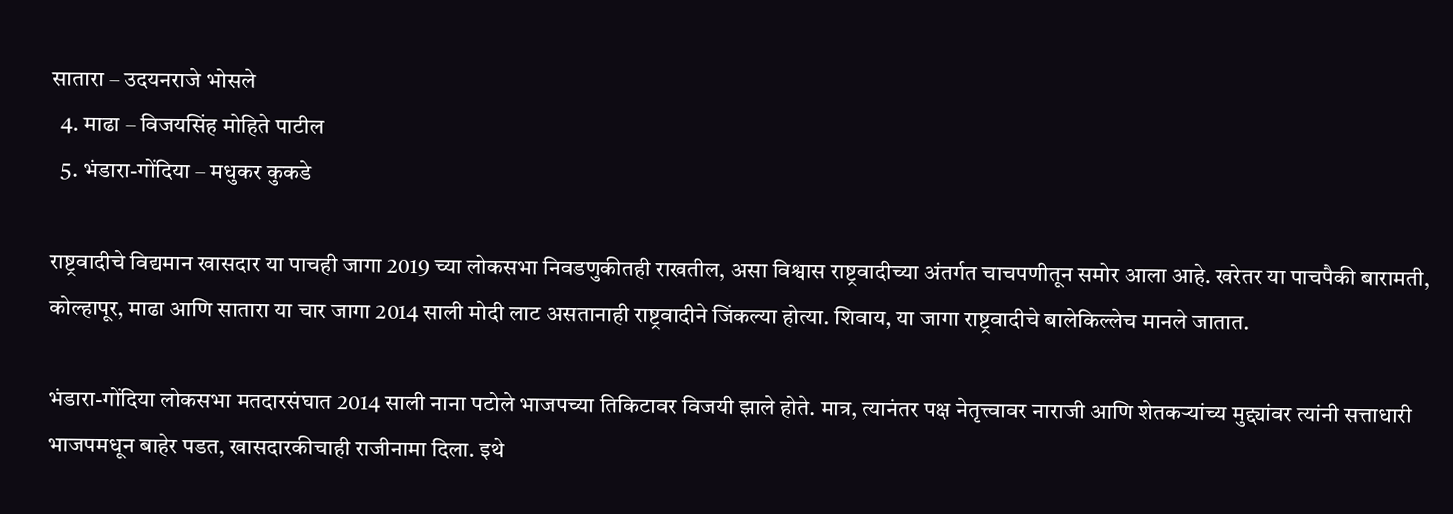सातारा – उदयनराजे भोसले
  4. माढा – विजयसिंह मोहिते पाटील
  5. भंडारा-गोंदिया – मधुकर कुकडे

राष्ट्रवादीचे विद्यमान खासदार या पाचही जागा 2019 च्या लोकसभा निवडणुकीतही राखतील, असा विश्वास राष्ट्रवादीच्या अंतर्गत चाचपणीतून समोर आला आहे. खरेतर या पाचपैकी बारामती, कोल्हापूर, माढा आणि सातारा या चार जागा 2014 साली मोदी लाट असतानाही राष्ट्रवादीने जिंकल्या होत्या. शिवाय, या जागा राष्ट्रवादीचे बालेकिल्लेच मानले जातात.

भंडारा-गोंदिया लोकसभा मतदारसंघात 2014 साली नाना पटोले भाजपच्या तिकिटावर विजयी झाले होते. मात्र, त्यानंतर पक्ष नेतृत्त्वावर नाराजी आणि शेतकऱ्यांच्य मुद्द्यांवर त्यांनी सत्ताधारी भाजपमधून बाहेर पडत, खासदारकीचाही राजीनामा दिला. इथे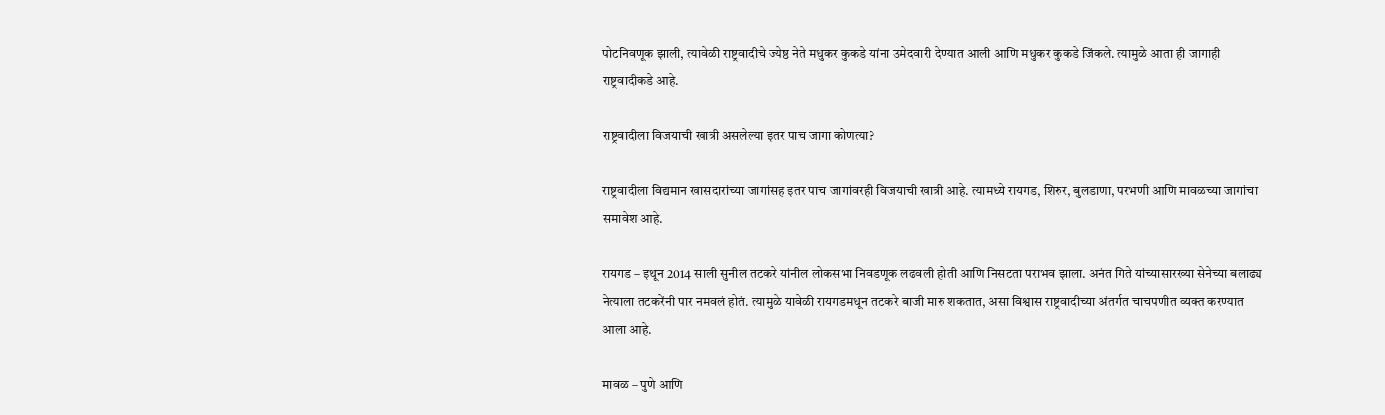पोटनिवणूक झाली, त्यावेळी राष्ट्रवादीचे ज्येष्ठ नेते मधुकर कुकडे यांना उमेदवारी देण्यात आली आणि मधुकर कुकडे जिंकले. त्यामुळे आता ही जागाही राष्ट्रवादीकडे आहे.

राष्ट्रवादीला विजयाची खात्री असलेल्या इतर पाच जागा कोणत्या?

राष्ट्रवादीला विद्यमान खासदारांच्या जागांसह इतर पाच जागांवरही विजयाची खात्री आहे. त्यामध्ये रायगड, शिरुर, बुलडाणा, परभणी आणि मावळच्या जागांचा समावेश आहे.

रायगड – इथून 2014 साली सुनील तटकरे यांनील लोकसभा निवडणूक लढवली होती आणि निसटता पराभव झाला. अनंत गिते यांच्यासारख्या सेनेच्या बलाढ्य नेत्याला तटकरेंनी पार नमवलं होतं. त्यामुळे यावेळी रायगडमधून तटकरे बाजी मारु शकतात, असा विश्वास राष्ट्रवादीच्या अंतर्गत चाचपणीत व्यक्त करण्यात आला आहे.

मावळ – पुणे आणि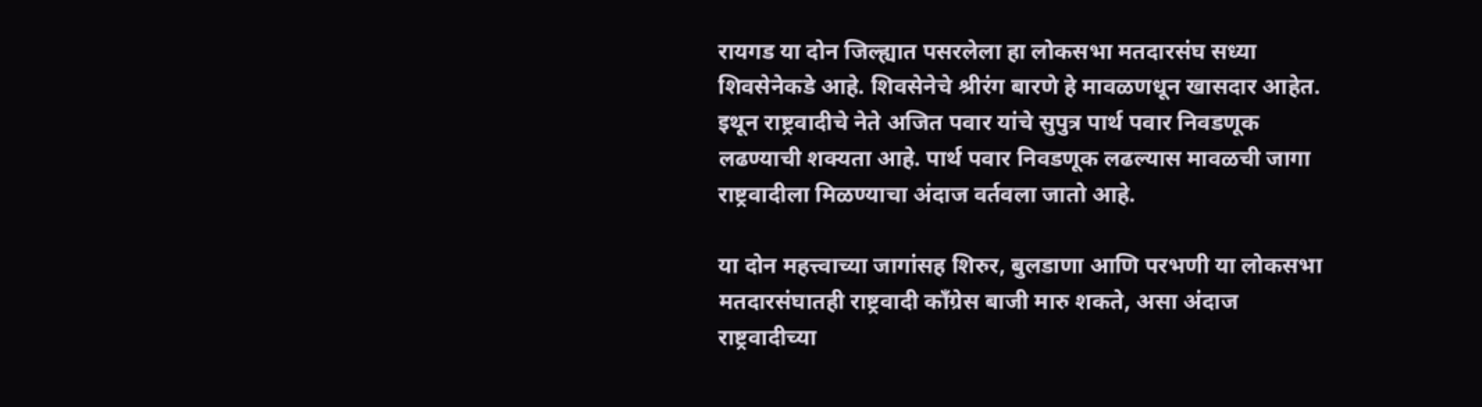रायगड या दोन जिल्ह्यात पसरलेला हा लोकसभा मतदारसंघ सध्या शिवसेनेकडे आहे. शिवसेनेचे श्रीरंग बारणे हे मावळणधून खासदार आहेत. इथून राष्ट्रवादीचे नेते अजित पवार यांचे सुपुत्र पार्थ पवार निवडणूक लढण्याची शक्यता आहे. पार्थ पवार निवडणूक लढल्यास मावळची जागा राष्ट्रवादीला मिळण्याचा अंदाज वर्तवला जातो आहे.

या दोन महत्त्वाच्या जागांसह शिरुर, बुलडाणा आणि परभणी या लोकसभा मतदारसंघातही राष्ट्रवादी काँग्रेस बाजी मारु शकते, असा अंदाज राष्ट्रवादीच्या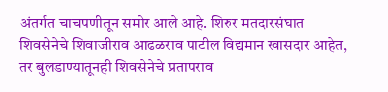अंतर्गत चाचपणीतून समोर आले आहे. शिरुर मतदारसंघात शिवसेनेचे शिवाजीराव आढळराव पाटील विद्यमान खासदार आहेत, तर बुलडाण्यातूनही शिवसेनेचे प्रतापराव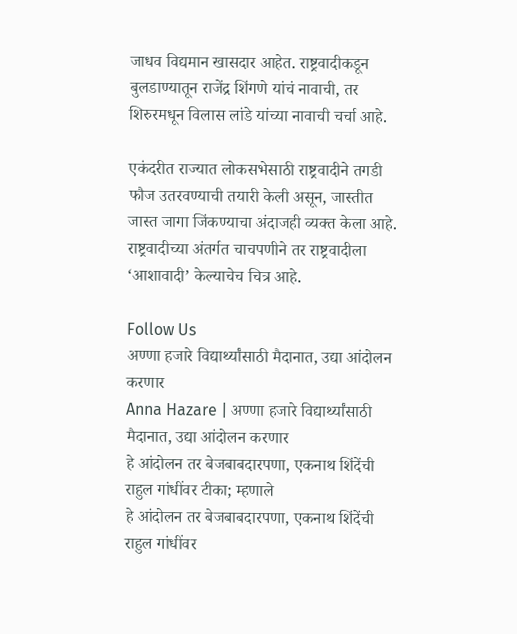जाधव विद्यमान खासदार आहेत. राष्ट्रवादीकडून बुलडाण्यातून राजेंद्र शिंगणे यांचं नावाची, तर शिरुरमधून विलास लांडे यांच्या नावाची चर्चा आहे.

एकंदरीत राज्यात लोकसभेसाठी राष्ट्रवादीने तगडी फौज उतरवण्याची तयारी केली असून, जास्तीत जास्त जागा जिंकण्याचा अंदाजही व्यक्त केला आहे. राष्ट्रवादीच्या अंतर्गत चाचपणीने तर राष्ट्रवादीला ‘आशावादी’ केल्याचेच चित्र आहे.

Follow Us
अण्णा हजारे विद्यार्थ्यांसाठी मैदानात, उद्या आंदोलन करणार
Anna Hazare | अण्णा हजारे विद्यार्थ्यांसाठी मैदानात, उद्या आंदोलन करणार
हे आंदोलन तर बेजबाबदारपणा, एकनाथ शिंदेंची राहुल गांधींवर टीका; म्हणाले
हे आंदोलन तर बेजबाबदारपणा, एकनाथ शिंदेंची राहुल गांधींवर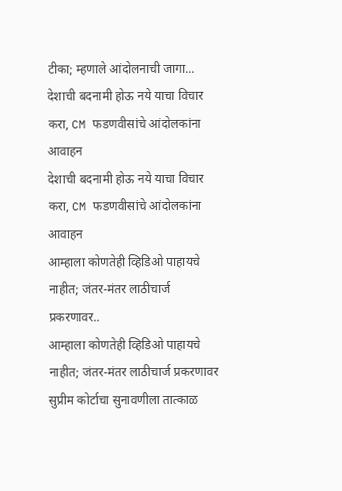टीका; म्हणाले आंदोलनाची जागा...
देशाची बदनामी होऊ नये याचा विचार करा, CM फडणवीसांचे आंदोलकांना आवाहन
देशाची बदनामी होऊ नये याचा विचार करा, CM फडणवीसांचे आंदोलकांना आवाहन
आम्हाला कोणतेही व्हिडिओ पाहायचे नाहीत; जंतर-मंतर लाठीचार्ज प्रकरणावर..
आम्हाला कोणतेही व्हिडिओ पाहायचे नाहीत; जंतर-मंतर लाठीचार्ज प्रकरणावर सुप्रीम कोर्टाचा सुनावणीला तात्काळ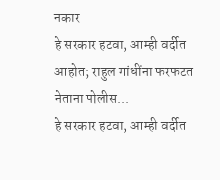नकार
हे सरकार हटवा, आम्ही वर्दीत आहोत; राहुल गांधींना फरफटत नेताना पोलीस...
हे सरकार हटवा, आम्ही वर्दीत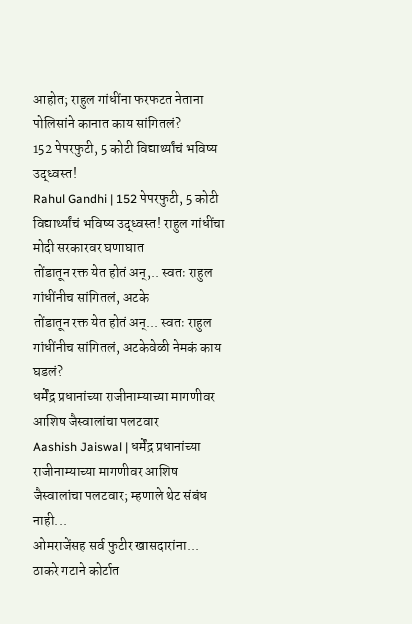आहोत; राहुल गांधींना फरफटत नेताना पोलिसांने कानात काय सांगितलं?
152 पेपरफुटी, 5 कोटी विद्यार्थ्यांचं भविष्य उद्ध्वस्त!
Rahul Gandhi | 152 पेपरफुटी, 5 कोटी विद्यार्थ्यांचं भविष्य उद्ध्वस्त! राहुल गांधींचा मोदी सरकारवर घणाघात
तोंडातून रक्त येत होतं अन्,.. स्वतः राहुल गांधींनीच सांगितलं, अटके
तोंडातून रक्त येत होतं अन्... स्वतः राहुल गांधींनीच सांगितलं, अटकेवेळी नेमकं काय घडलं?
धर्मेंद्र प्रधानांच्या राजीनाम्याच्या मागणीवर आशिष जैस्वालांचा पलटवार
Aashish Jaiswal | धर्मेंद्र प्रधानांच्या राजीनाम्याच्या मागणीवर आशिष जैस्वालांचा पलटवार; म्हणाले थेट संबंध नाही...
ओमराजेंसह सर्व फुटीर खासदारांना... ठाकरे गटाने कोर्टात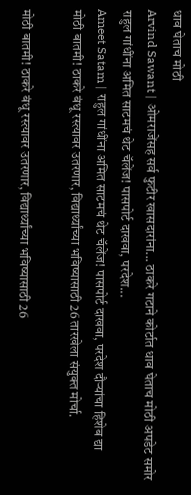धाव घेताच मोठी
Arvind Sawant | ओमराजेंसह सर्व फुटीर खासदारांना... ठाकरे गटाने कोर्टात धाव घेताच मोठी अपडेट समोर
राहुल गांधींना अमित साटमचं थेट चॅलेंज! पासपोर्ट दाखवा, परदेश...
Ameet Satam | राहुल गांधींना अमित साटमचं थेट चॅलेंज! पासपोर्ट दाखवा, परदेश दौऱ्यांचा हिशेब द्या
मोठी बातमी! ठाकरे बंधू रस्त्यावर उतरणार, विद्यार्थ्यांच्या भविष्यासाठी 26 तारखेला संयुक्त मोर्चा.

मोठी बातमी! ठाकरे बंधू रस्त्यावर उतरणार, विद्यार्थ्यांच्या भविष्यासाठी 26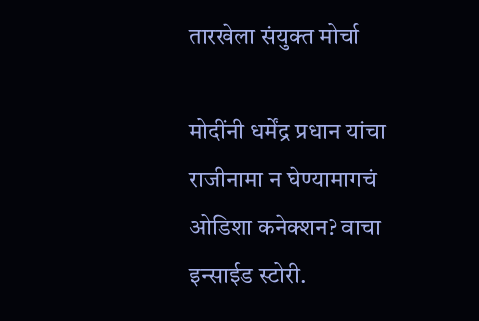तारखेला संयुक्त मोर्चा

मोदींनी धर्मेंद्र प्रधान यांचा राजीनामा न घेण्यामागचं ओडिशा कनेक्शन? वाचा इन्साईड स्टोरी.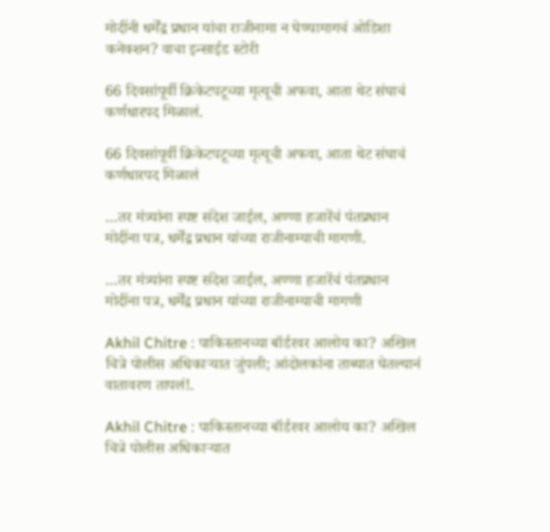मोदींनी धर्मेंद्र प्रधान यांचा राजीनामा न घेण्यामागचं ओडिशा कनेक्शन? वाचा इन्साईड स्टोरी

66 दिवसांपूर्वी क्रिकेटपटूच्या मृत्यूची अफवा, आता थेट संघाचं कर्णधारपद मिळालं.

66 दिवसांपूर्वी क्रिकेटपटूच्या मृत्यूची अफवा, आता थेट संघाचं कर्णधारपद मिळालं

…तर मंत्र्यांना स्पष्ट संदेश जाईल, अण्णा हजारेंचं पंतप्रधान मोदींना पत्र, धर्मेंद्र प्रधान यांच्या राजीनाम्याची मागणी.

…तर मंत्र्यांना स्पष्ट संदेश जाईल, अण्णा हजारेंचं पंतप्रधान मोदींना पत्र, धर्मेंद्र प्रधान यांच्या राजीनाम्याची मागणी

Akhil Chitre : पाकिस्तानच्या बॉर्डरवर आलोय का? अखिल चित्रे पोलीस अधिकाऱ्यात जुंपली; आंदोलकांना ताब्यात घेतल्यानं वातावरण तापलं!.

Akhil Chitre : पाकिस्तानच्या बॉर्डरवर आलोय का? अखिल चित्रे पोलीस अधिकाऱ्यात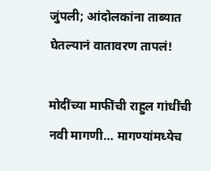जुंपली; आंदोलकांना ताब्यात घेतल्यानं वातावरण तापलं!

मोदींच्या माफींची राहुल गांधींची नवी मागणी… मागण्यांमध्येच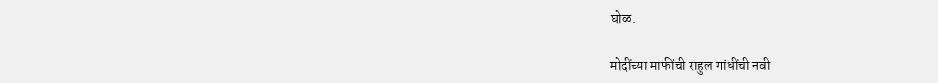घोळ.

मोदींच्या माफींची राहुल गांधींची नवी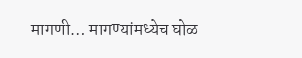मागणी… मागण्यांमध्येच घोळ